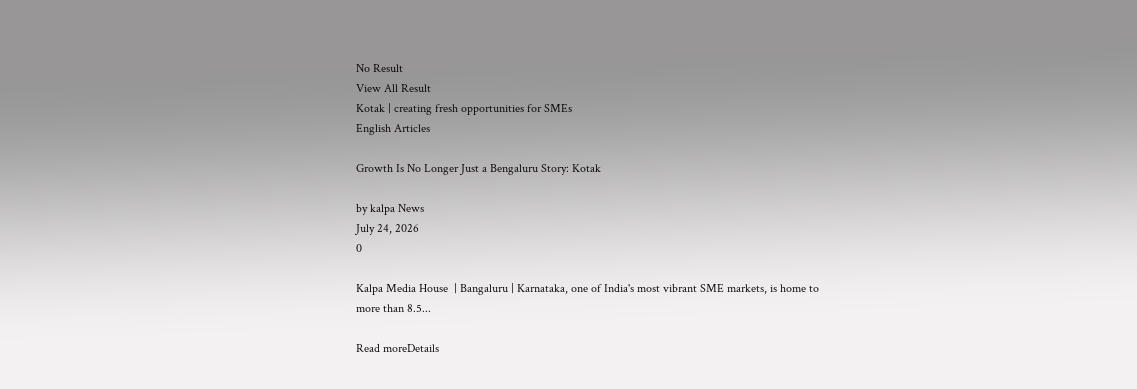No Result
View All Result
Kotak | creating fresh opportunities for SMEs
English Articles

Growth Is No Longer Just a Bengaluru Story: Kotak

by kalpa News
July 24, 2026
0

Kalpa Media House  | Bangaluru | Karnataka, one of India's most vibrant SME markets, is home to more than 8.5...

Read moreDetails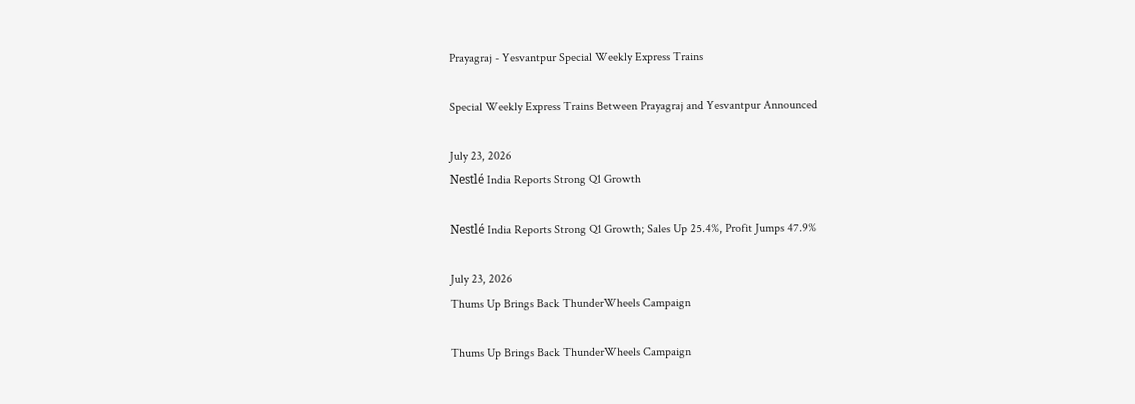Prayagraj - Yesvantpur Special Weekly Express Trains

Special Weekly Express Trains Between Prayagraj and Yesvantpur Announced

July 23, 2026
Nestlé India Reports Strong Q1 Growth

Nestlé India Reports Strong Q1 Growth; Sales Up 25.4%, Profit Jumps 47.9%

July 23, 2026
Thums Up Brings Back ThunderWheels Campaign

Thums Up Brings Back ThunderWheels Campaign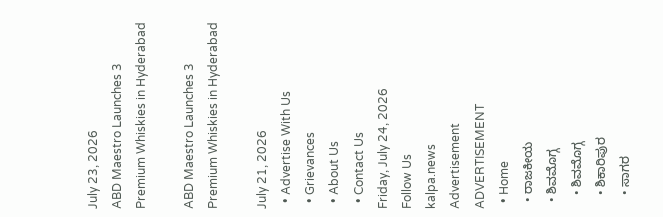July 23, 2026
ABD Maestro Launches 3 Premium Whiskies in Hyderabad

ABD Maestro Launches 3 Premium Whiskies in Hyderabad

July 21, 2026
  • Advertise With Us
  • Grievances
  • About Us
  • Contact Us
Friday, July 24, 2026
Follow Us
kalpa.news
Advertisement
ADVERTISEMENT
  • Home
  • ರಾಜಕೀಯ
  • ಶಿವಮೊಗ್ಗ
    • ಶಿವಮೊಗ್ಗ
    • ಶಿಕಾರಿಪುರ
    • ಸಾಗರ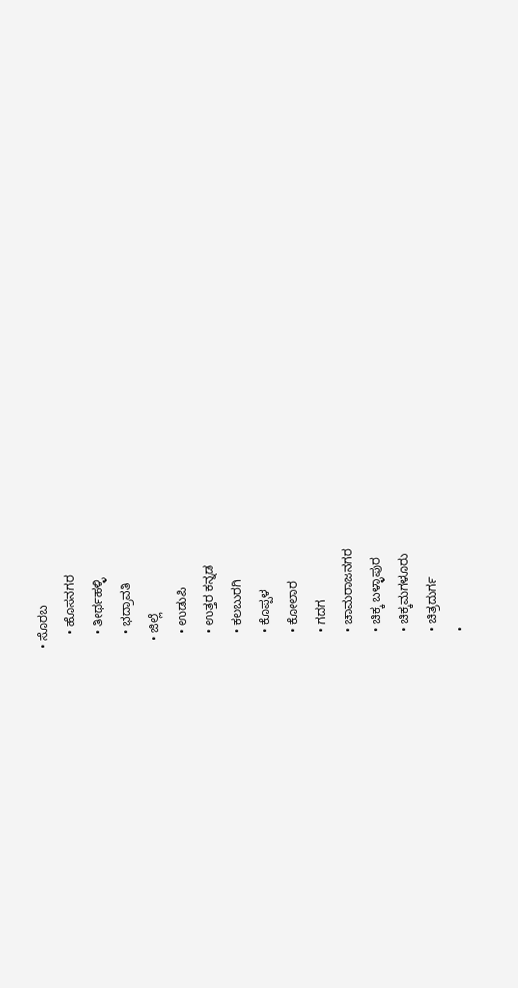• ಸೊರಬ
    • ಹೊಸನಗರ
    • ತೀರ್ಥಹಳ್ಳಿ
    • ಭದ್ರಾವತಿ
  • ಜಿಲ್ಲೆ
    • ಉಡುಪಿ
    • ಉತ್ತರ ಕನ್ನಡ
    • ಕಲಬುರಗಿ
    • ಕೊಪ್ಪಳ
    • ಕೋಲಾರ
    • ಗದಗ
    • ಚಾಮರಾಜನಗರ
    • ಚಿಕ್ಕ ಬಳ್ಳಾಪುರ
    • ಚಿಕ್ಕಮಗಳೂರು
    • ಚಿತ್ರದುರ್ಗ
    •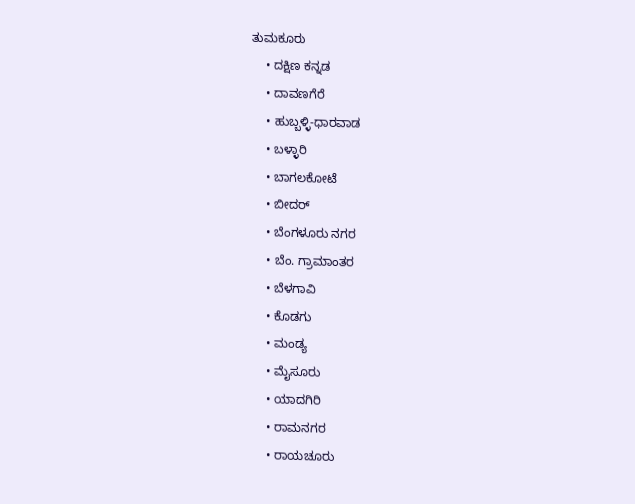ತುಮಕೂರು
    • ದಕ್ಷಿಣ ಕನ್ನಡ
    • ದಾವಣಗೆರೆ
    • ಹುಬ್ಬಳ್ಳಿ-ಧಾರವಾಡ
    • ಬಳ್ಳಾರಿ
    • ಬಾಗಲಕೋಟೆ
    • ಬೀದರ್
    • ಬೆಂಗಳೂರು ನಗರ
    • ಬೆಂ. ಗ್ರಾಮಾಂತರ
    • ಬೆಳಗಾವಿ
    • ಕೊಡಗು
    • ಮಂಡ್ಯ
    • ಮೈಸೂರು
    • ಯಾದಗಿರಿ
    • ರಾಮನಗರ
    • ರಾಯಚೂರು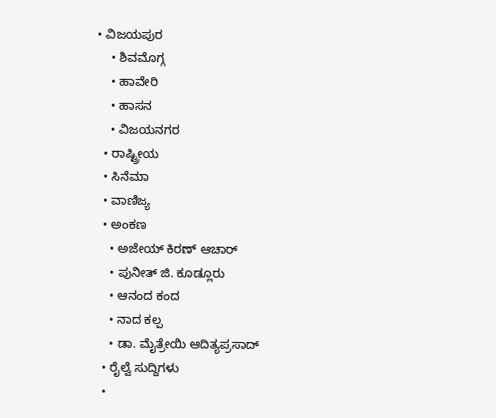• ವಿಜಯಪುರ
    • ಶಿವಮೊಗ್ಗ
    • ಹಾವೇರಿ
    • ಹಾಸನ
    • ವಿಜಯನಗರ
  • ರಾಷ್ಟ್ರೀಯ
  • ಸಿನೆಮಾ
  • ವಾಣಿಜ್ಯ
  • ಅಂಕಣ
    • ಅಜೇಯ್ ಕಿರಣ್ ಆಚಾರ್
    • ಪುನೀತ್ ಜಿ. ಕೂಡ್ಲೂರು
    • ಆನಂದ ಕಂದ
    • ನಾದ ಕಲ್ಪ
    • ಡಾ. ಮೈತ್ರೇಯಿ ಆದಿತ್ಯಪ್ರಸಾದ್
  • ರೈಲ್ವೆ ಸುದ್ದಿಗಳು
  •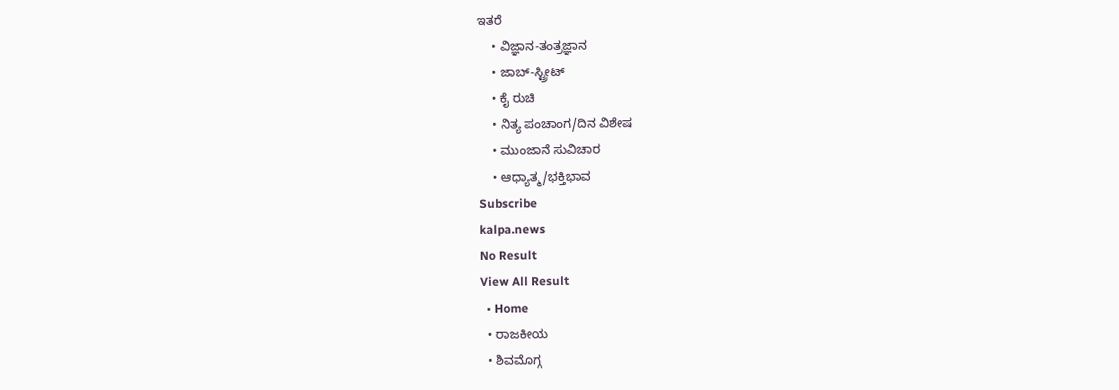ಇತರೆ
    • ವಿಜ್ಞಾನ-ತಂತ್ರಜ್ಞಾನ
    • ಜಾಬ್-ಸ್ಟ್ರೀಟ್
    • ಕೈ ರುಚಿ
    • ನಿತ್ಯ ಪಂಚಾಂಗ/ದಿನ ವಿಶೇಷ
    • ಮುಂಜಾನೆ ಸುವಿಚಾರ
    • ಆಧ್ಯಾತ್ಮ/ಭಕ್ತಿಭಾವ
Subscribe
kalpa.news
No Result
View All Result
  • Home
  • ರಾಜಕೀಯ
  • ಶಿವಮೊಗ್ಗ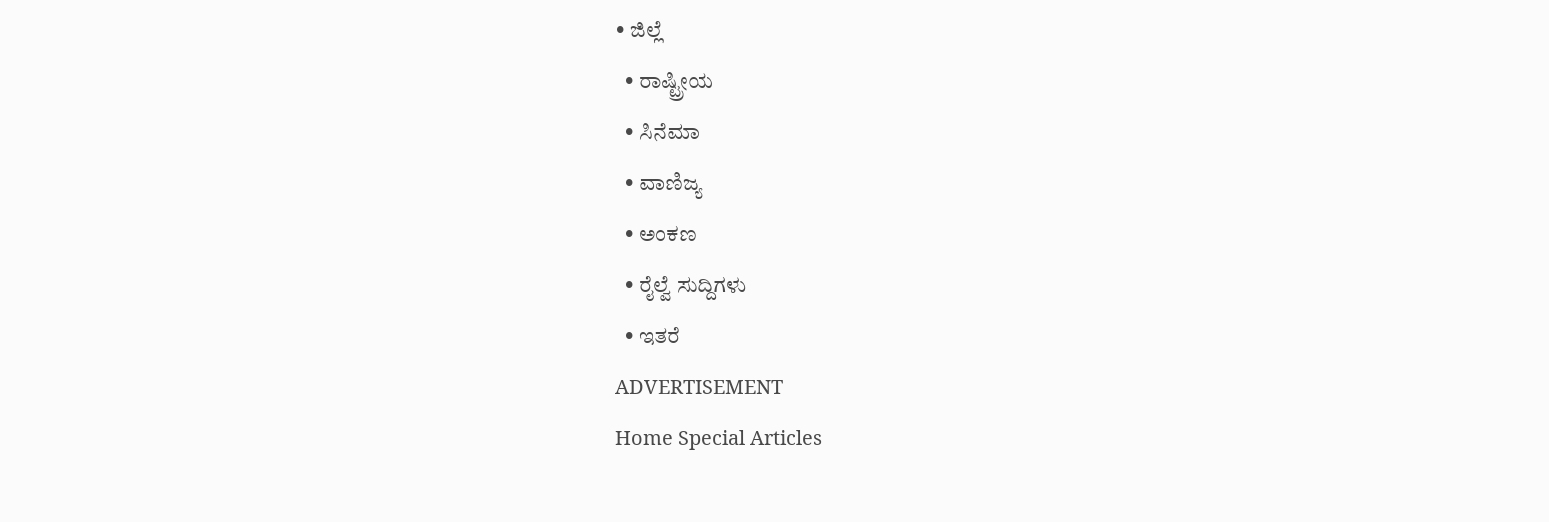• ಜಿಲ್ಲೆ
  • ರಾಷ್ಟ್ರೀಯ
  • ಸಿನೆಮಾ
  • ವಾಣಿಜ್ಯ
  • ಅಂಕಣ
  • ರೈಲ್ವೆ ಸುದ್ದಿಗಳು
  • ಇತರೆ
ADVERTISEMENT
Home Special Articles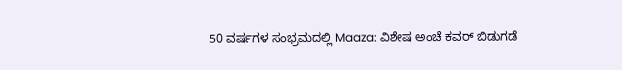50 ವರ್ಷಗಳ ಸಂಭ್ರಮದಲ್ಲಿ Maaza: ವಿಶೇಷ ಅಂಚೆ ಕವರ್ ಬಿಡುಗಡೆ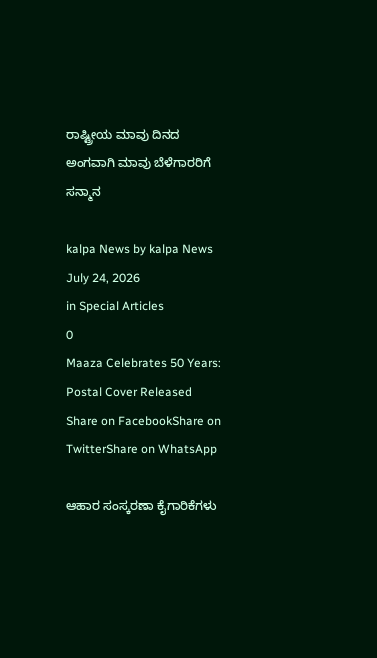ರಾಷ್ಟ್ರೀಯ ಮಾವು ದಿನದ ಅಂಗವಾಗಿ ಮಾವು ಬೆಳೆಗಾರರಿಗೆ ಸನ್ಮಾನ

kalpa News by kalpa News
July 24, 2026
in Special Articles
0
Maaza Celebrates 50 Years: Postal Cover Released
Share on FacebookShare on TwitterShare on WhatsApp

ಆಹಾರ ಸಂಸ್ಕರಣಾ ಕೈಗಾರಿಕೆಗಳು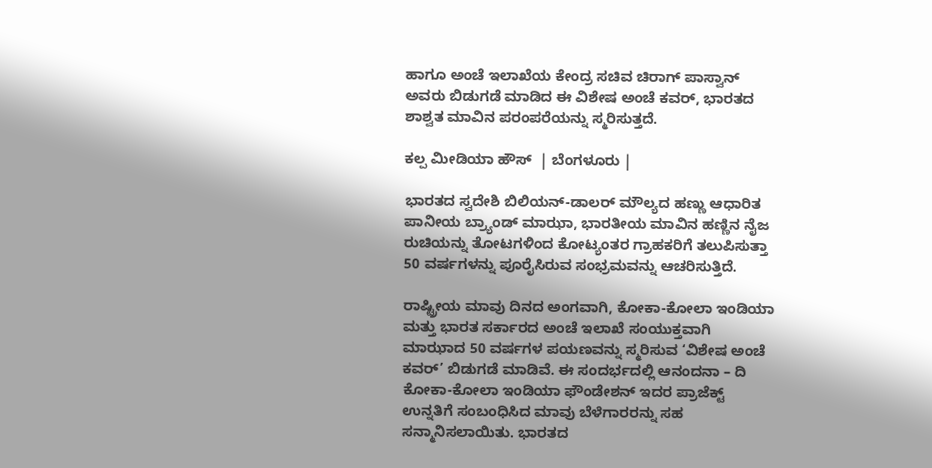ಹಾಗೂ ಅಂಚೆ ಇಲಾಖೆಯ ಕೇಂದ್ರ ಸಚಿವ ಚಿರಾಗ್ ಪಾಸ್ವಾನ್ ಅವರು ಬಿಡುಗಡೆ ಮಾಡಿದ ಈ ವಿಶೇಷ ಅಂಚೆ ಕವರ್, ಭಾರತದ ಶಾಶ್ವತ ಮಾವಿನ ಪರಂಪರೆಯನ್ನು ಸ್ಮರಿಸುತ್ತದೆ.

ಕಲ್ಪ ಮೀಡಿಯಾ ಹೌಸ್  | ಬೆಂಗಳೂರು |

ಭಾರತದ ಸ್ವದೇಶಿ ಬಿಲಿಯನ್-ಡಾಲರ್ ಮೌಲ್ಯದ ಹಣ್ಣು ಆಧಾರಿತ ಪಾನೀಯ ಬ್ರ್ಯಾಂಡ್ ಮಾಝಾ, ಭಾರತೀಯ ಮಾವಿನ ಹಣ್ಣಿನ ನೈಜ ರುಚಿಯನ್ನು ತೋಟಗಳಿಂದ ಕೋಟ್ಯಂತರ ಗ್ರಾಹಕರಿಗೆ ತಲುಪಿಸುತ್ತಾ 50 ವರ್ಷಗಳನ್ನು ಪೂರೈಸಿರುವ ಸಂಭ್ರಮವನ್ನು ಆಚರಿಸುತ್ತಿದೆ.

ರಾಷ್ಟ್ರೀಯ ಮಾವು ದಿನದ ಅಂಗವಾಗಿ, ಕೋಕಾ-ಕೋಲಾ ಇಂಡಿಯಾ ಮತ್ತು ಭಾರತ ಸರ್ಕಾರದ ಅಂಚೆ ಇಲಾಖೆ ಸಂಯುಕ್ತವಾಗಿ ಮಾಝಾದ 50 ವರ್ಷಗಳ ಪಯಣವನ್ನು ಸ್ಮರಿಸುವ ‘ವಿಶೇಷ ಅಂಚೆ ಕವರ್’ ಬಿಡುಗಡೆ ಮಾಡಿವೆ. ಈ ಸಂದರ್ಭದಲ್ಲಿ ಆನಂದನಾ – ದಿ ಕೋಕಾ-ಕೋಲಾ ಇಂಡಿಯಾ ಫೌಂಡೇಶನ್ ಇದರ ಪ್ರಾಜೆಕ್ಟ್ ಉನ್ನತಿಗೆ ಸಂಬಂಧಿಸಿದ ಮಾವು ಬೆಳೆಗಾರರನ್ನು ಸಹ ಸನ್ಮಾನಿಸಲಾಯಿತು. ಭಾರತದ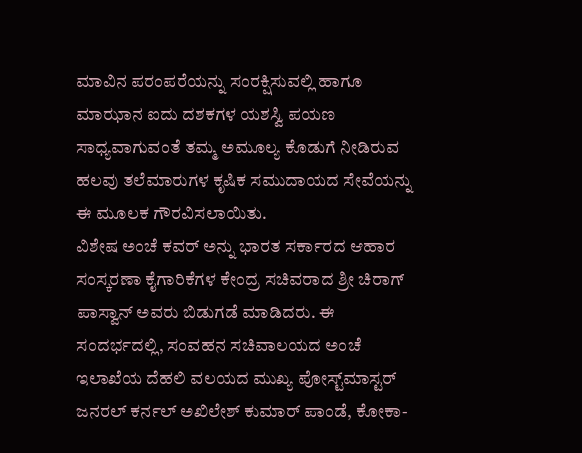ಮಾವಿನ ಪರಂಪರೆಯನ್ನು ಸಂರಕ್ಷಿಸುವಲ್ಲಿ ಹಾಗೂ ಮಾಝಾನ ಐದು ದಶಕಗಳ ಯಶಸ್ವಿ ಪಯಣ ಸಾಧ್ಯವಾಗುವಂತೆ ತಮ್ಮ ಅಮೂಲ್ಯ ಕೊಡುಗೆ ನೀಡಿರುವ ಹಲವು ತಲೆಮಾರುಗಳ ಕೃಷಿಕ ಸಮುದಾಯದ ಸೇವೆಯನ್ನು ಈ ಮೂಲಕ ಗೌರವಿಸಲಾಯಿತು.
ವಿಶೇಷ ಅಂಚೆ ಕವರ್ ಅನ್ನು ಭಾರತ ಸರ್ಕಾರದ ಆಹಾರ ಸಂಸ್ಕರಣಾ ಕೈಗಾರಿಕೆಗಳ ಕೇಂದ್ರ ಸಚಿವರಾದ ಶ್ರೀ ಚಿರಾಗ್ ಪಾಸ್ವಾನ್ ಅವರು ಬಿಡುಗಡೆ ಮಾಡಿದರು. ಈ ಸಂದರ್ಭದಲ್ಲಿ, ಸಂವಹನ ಸಚಿವಾಲಯದ ಅಂಚೆ ಇಲಾಖೆಯ ದೆಹಲಿ ವಲಯದ ಮುಖ್ಯ ಪೋಸ್ಟ್‌ಮಾಸ್ಟರ್ ಜನರಲ್ ಕರ್ನಲ್ ಅಖಿಲೇಶ್ ಕುಮಾರ್ ಪಾಂಡೆ, ಕೋಕಾ-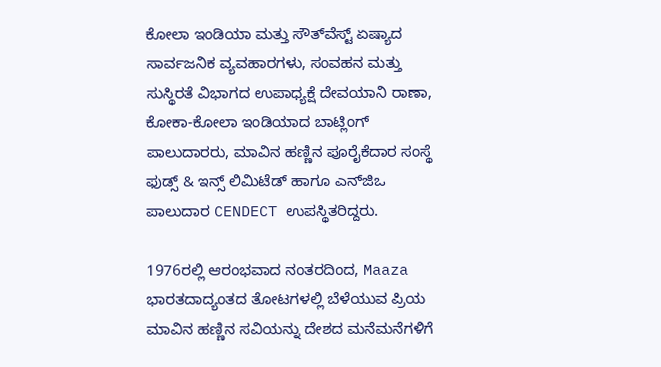ಕೋಲಾ ಇಂಡಿಯಾ ಮತ್ತು ಸೌತ್‌ವೆಸ್ಟ್ ಏಷ್ಯಾದ ಸಾರ್ವಜನಿಕ ವ್ಯವಹಾರಗಳು, ಸಂವಹನ ಮತ್ತು ಸುಸ್ಥಿರತೆ ವಿಭಾಗದ ಉಪಾಧ್ಯಕ್ಷೆ ದೇವಯಾನಿ ರಾಣಾ, ಕೋಕಾ-ಕೋಲಾ ಇಂಡಿಯಾದ ಬಾಟ್ಲಿಂಗ್ ಪಾಲುದಾರರು, ಮಾವಿನ ಹಣ್ಣಿನ ಪೂರೈಕೆದಾರ ಸಂಸ್ಥೆ ಫುಡ್ಸ್ & ಇನ್ಸ್ ಲಿಮಿಟೆಡ್ ಹಾಗೂ ಎನ್‌ಜಿಒ ಪಾಲುದಾರ CENDECT ಉಪಸ್ಥಿತರಿದ್ದರು.

1976ರಲ್ಲಿ ಆರಂಭವಾದ ನಂತರದಿಂದ, Maaza ಭಾರತದಾದ್ಯಂತದ ತೋಟಗಳಲ್ಲಿ ಬೆಳೆಯುವ ಪ್ರಿಯ ಮಾವಿನ ಹಣ್ಣಿನ ಸವಿಯನ್ನು ದೇಶದ ಮನೆಮನೆಗಳಿಗೆ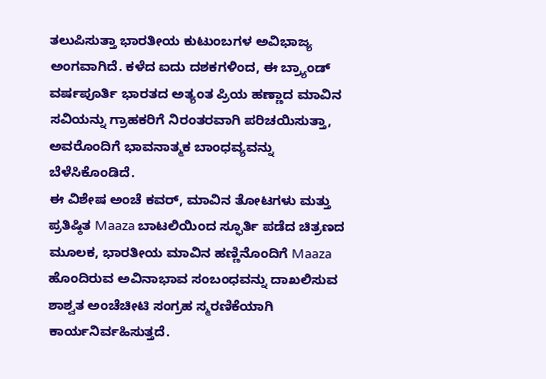ತಲುಪಿಸುತ್ತಾ ಭಾರತೀಯ ಕುಟುಂಬಗಳ ಅವಿಭಾಜ್ಯ ಅಂಗವಾಗಿದೆ. ಕಳೆದ ಐದು ದಶಕಗಳಿಂದ, ಈ ಬ್ರ್ಯಾಂಡ್ ವರ್ಷಪೂರ್ತಿ ಭಾರತದ ಅತ್ಯಂತ ಪ್ರಿಯ ಹಣ್ಣಾದ ಮಾವಿನ ಸವಿಯನ್ನು ಗ್ರಾಹಕರಿಗೆ ನಿರಂತರವಾಗಿ ಪರಿಚಯಿಸುತ್ತಾ, ಅವರೊಂದಿಗೆ ಭಾವನಾತ್ಮಕ ಬಾಂಧವ್ಯವನ್ನು ಬೆಳೆಸಿಕೊಂಡಿದೆ.
ಈ ವಿಶೇಷ ಅಂಚೆ ಕವರ್, ಮಾವಿನ ತೋಟಗಳು ಮತ್ತು ಪ್ರತಿಷ್ಠಿತ Maaza ಬಾಟಲಿಯಿಂದ ಸ್ಫೂರ್ತಿ ಪಡೆದ ಚಿತ್ರಣದ ಮೂಲಕ, ಭಾರತೀಯ ಮಾವಿನ ಹಣ್ಣಿನೊಂದಿಗೆ Maaza ಹೊಂದಿರುವ ಅವಿನಾಭಾವ ಸಂಬಂಧವನ್ನು ದಾಖಲಿಸುವ ಶಾಶ್ವತ ಅಂಚೆಚೀಟಿ ಸಂಗ್ರಹ ಸ್ಮರಣಿಕೆಯಾಗಿ ಕಾರ್ಯನಿರ್ವಹಿಸುತ್ತದೆ.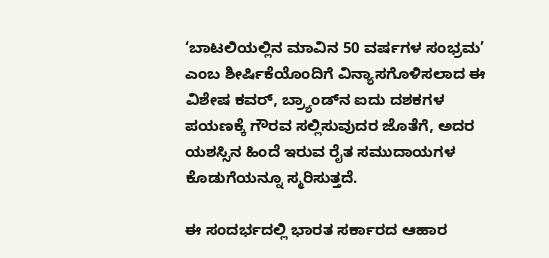‘ಬಾಟಲಿಯಲ್ಲಿನ ಮಾವಿನ 50 ವರ್ಷಗಳ ಸಂಭ್ರಮ’ ಎಂಬ ಶೀರ್ಷಿಕೆಯೊಂದಿಗೆ ವಿನ್ಯಾಸಗೊಳಿಸಲಾದ ಈ ವಿಶೇಷ ಕವರ್, ಬ್ರ್ಯಾಂಡ್‌ನ ಐದು ದಶಕಗಳ ಪಯಣಕ್ಕೆ ಗೌರವ ಸಲ್ಲಿಸುವುದರ ಜೊತೆಗೆ, ಅದರ ಯಶಸ್ಸಿನ ಹಿಂದೆ ಇರುವ ರೈತ ಸಮುದಾಯಗಳ ಕೊಡುಗೆಯನ್ನೂ ಸ್ಮರಿಸುತ್ತದೆ.

ಈ ಸಂದರ್ಭದಲ್ಲಿ ಭಾರತ ಸರ್ಕಾರದ ಆಹಾರ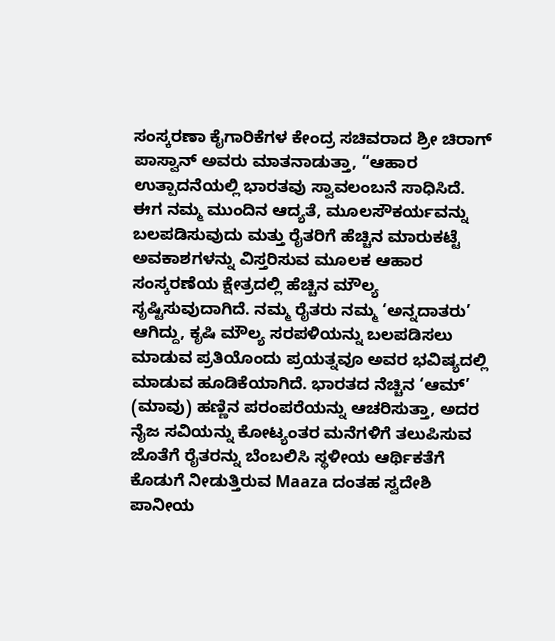ಸಂಸ್ಕರಣಾ ಕೈಗಾರಿಕೆಗಳ ಕೇಂದ್ರ ಸಚಿವರಾದ ಶ್ರೀ ಚಿರಾಗ್ ಪಾಸ್ವಾನ್ ಅವರು ಮಾತನಾಡುತ್ತಾ, “ಆಹಾರ ಉತ್ಪಾದನೆಯಲ್ಲಿ ಭಾರತವು ಸ್ವಾವಲಂಬನೆ ಸಾಧಿಸಿದೆ. ಈಗ ನಮ್ಮ ಮುಂದಿನ ಆದ್ಯತೆ, ಮೂಲಸೌಕರ್ಯವನ್ನು ಬಲಪಡಿಸುವುದು ಮತ್ತು ರೈತರಿಗೆ ಹೆಚ್ಚಿನ ಮಾರುಕಟ್ಟೆ ಅವಕಾಶಗಳನ್ನು ವಿಸ್ತರಿಸುವ ಮೂಲಕ ಆಹಾರ ಸಂಸ್ಕರಣೆಯ ಕ್ಷೇತ್ರದಲ್ಲಿ ಹೆಚ್ಚಿನ ಮೌಲ್ಯ ಸೃಷ್ಟಿಸುವುದಾಗಿದೆ. ನಮ್ಮ ರೈತರು ನಮ್ಮ ‘ಅನ್ನದಾತರು’ ಆಗಿದ್ದು, ಕೃಷಿ ಮೌಲ್ಯ ಸರಪಳಿಯನ್ನು ಬಲಪಡಿಸಲು ಮಾಡುವ ಪ್ರತಿಯೊಂದು ಪ್ರಯತ್ನವೂ ಅವರ ಭವಿಷ್ಯದಲ್ಲಿ ಮಾಡುವ ಹೂಡಿಕೆಯಾಗಿದೆ. ಭಾರತದ ನೆಚ್ಚಿನ ‘ಆಮ್’ (ಮಾವು) ಹಣ್ಣಿನ ಪರಂಪರೆಯನ್ನು ಆಚರಿಸುತ್ತಾ, ಅದರ ನೈಜ ಸವಿಯನ್ನು ಕೋಟ್ಯಂತರ ಮನೆಗಳಿಗೆ ತಲುಪಿಸುವ ಜೊತೆಗೆ ರೈತರನ್ನು ಬೆಂಬಲಿಸಿ ಸ್ಥಳೀಯ ಆರ್ಥಿಕತೆಗೆ ಕೊಡುಗೆ ನೀಡುತ್ತಿರುವ Maaza ದಂತಹ ಸ್ವದೇಶಿ ಪಾನೀಯ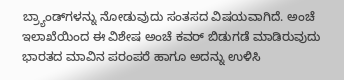ಬ್ರ್ಯಾಂಡ್‌ಗಳನ್ನು ನೋಡುವುದು ಸಂತಸದ ವಿಷಯವಾಗಿದೆ. ಅಂಚೆ ಇಲಾಖೆಯಿಂದ ಈ ವಿಶೇಷ ಅಂಚೆ ಕವರ್ ಬಿಡುಗಡೆ ಮಾಡಿರುವುದು ಭಾರತದ ಮಾವಿನ ಪರಂಪರೆ ಹಾಗೂ ಅದನ್ನು ಉಳಿಸಿ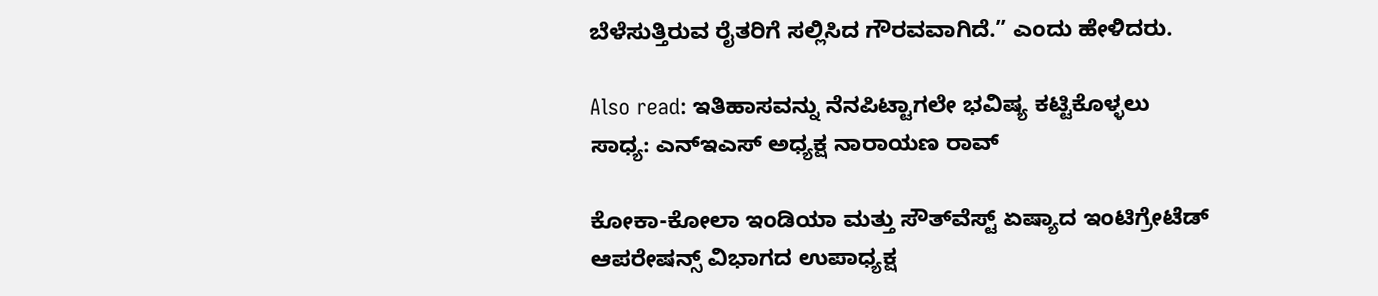ಬೆಳೆಸುತ್ತಿರುವ ರೈತರಿಗೆ ಸಲ್ಲಿಸಿದ ಗೌರವವಾಗಿದೆ.” ಎಂದು ಹೇಳಿದರು.

Also read: ಇತಿಹಾಸವನ್ನು ನೆನಪಿಟ್ಟಾಗಲೇ ಭವಿಷ್ಯ ಕಟ್ಟಿಕೊಳ್ಳಲು ಸಾಧ್ಯ: ಎನ್ಇಎಸ್ ಅಧ್ಯಕ್ಷ ನಾರಾಯಣ ರಾವ್

ಕೋಕಾ-ಕೋಲಾ ಇಂಡಿಯಾ ಮತ್ತು ಸೌತ್‌ವೆಸ್ಟ್ ಏಷ್ಯಾದ ಇಂಟಿಗ್ರೇಟೆಡ್ ಆಪರೇಷನ್ಸ್ ವಿಭಾಗದ ಉಪಾಧ್ಯಕ್ಷ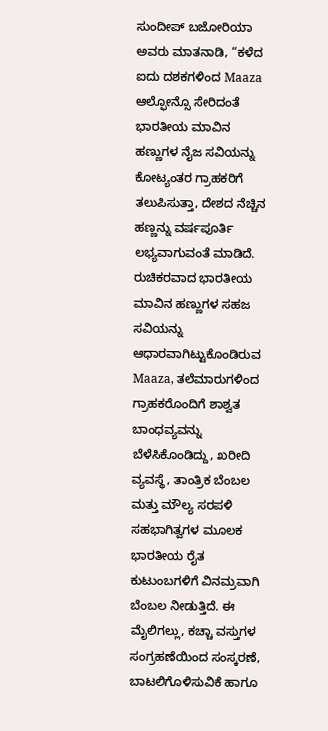ಸುಂದೀಪ್ ಬಜೋರಿಯಾ ಅವರು ಮಾತನಾಡಿ, “ಕಳೆದ ಐದು ದಶಕಗಳಿಂದ Maaza ಆಲ್ಫೋನ್ಸೊ ಸೇರಿದಂತೆ ಭಾರತೀಯ ಮಾವಿನ ಹಣ್ಣುಗಳ ನೈಜ ಸವಿಯನ್ನು ಕೋಟ್ಯಂತರ ಗ್ರಾಹಕರಿಗೆ ತಲುಪಿಸುತ್ತಾ, ದೇಶದ ನೆಚ್ಚಿನ ಹಣ್ಣನ್ನು ವರ್ಷಪೂರ್ತಿ ಲಭ್ಯವಾಗುವಂತೆ ಮಾಡಿದೆ. ರುಚಿಕರವಾದ ಭಾರತೀಯ ಮಾವಿನ ಹಣ್ಣುಗಳ ಸಹಜ ಸವಿಯನ್ನು ಆಧಾರವಾಗಿಟ್ಟುಕೊಂಡಿರುವ Maaza, ತಲೆಮಾರುಗಳಿಂದ ಗ್ರಾಹಕರೊಂದಿಗೆ ಶಾಶ್ವತ ಬಾಂಧವ್ಯವನ್ನು ಬೆಳೆಸಿಕೊಂಡಿದ್ದು, ಖರೀದಿ ವ್ಯವಸ್ಥೆ, ತಾಂತ್ರಿಕ ಬೆಂಬಲ ಮತ್ತು ಮೌಲ್ಯ ಸರಪಳಿ ಸಹಭಾಗಿತ್ವಗಳ ಮೂಲಕ ಭಾರತೀಯ ರೈತ ಕುಟುಂಬಗಳಿಗೆ ವಿನಮ್ರವಾಗಿ ಬೆಂಬಲ ನೀಡುತ್ತಿದೆ. ಈ ಮೈಲಿಗಲ್ಲು, ಕಚ್ಚಾ ವಸ್ತುಗಳ ಸಂಗ್ರಹಣೆಯಿಂದ ಸಂಸ್ಕರಣೆ, ಬಾಟಲಿಗೊಳಿಸುವಿಕೆ ಹಾಗೂ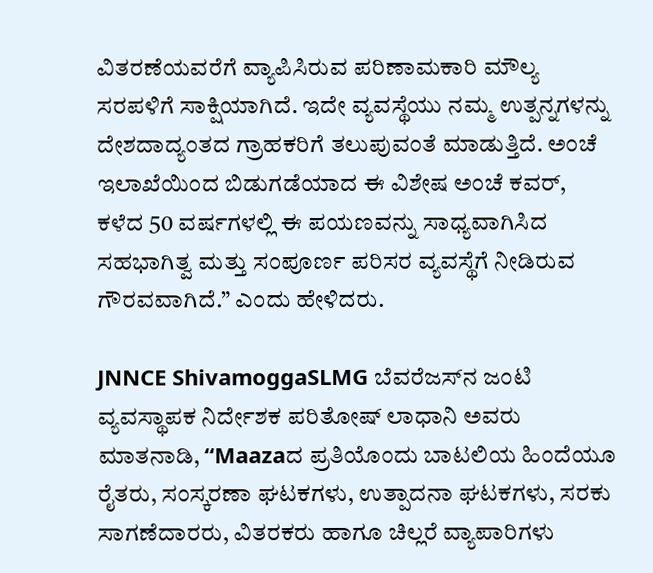ವಿತರಣೆಯವರೆಗೆ ವ್ಯಾಪಿಸಿರುವ ಪರಿಣಾಮಕಾರಿ ಮೌಲ್ಯ ಸರಪಳಿಗೆ ಸಾಕ್ಷಿಯಾಗಿದೆ. ಇದೇ ವ್ಯವಸ್ಥೆಯು ನಮ್ಮ ಉತ್ಪನ್ನಗಳನ್ನು ದೇಶದಾದ್ಯಂತದ ಗ್ರಾಹಕರಿಗೆ ತಲುಪುವಂತೆ ಮಾಡುತ್ತಿದೆ. ಅಂಚೆ ಇಲಾಖೆಯಿಂದ ಬಿಡುಗಡೆಯಾದ ಈ ವಿಶೇಷ ಅಂಚೆ ಕವರ್, ಕಳೆದ 50 ವರ್ಷಗಳಲ್ಲಿ ಈ ಪಯಣವನ್ನು ಸಾಧ್ಯವಾಗಿಸಿದ ಸಹಭಾಗಿತ್ವ ಮತ್ತು ಸಂಪೂರ್ಣ ಪರಿಸರ ವ್ಯವಸ್ಥೆಗೆ ನೀಡಿರುವ ಗೌರವವಾಗಿದೆ.” ಎಂದು ಹೇಳಿದರು.

JNNCE ShivamoggaSLMG ಬೆವರೆಜಸ್‌ನ ಜಂಟಿ ವ್ಯವಸ್ಥಾಪಕ ನಿರ್ದೇಶಕ ಪರಿತೋಷ್ ಲಾಧಾನಿ ಅವರು ಮಾತನಾಡಿ, “Maazaದ ಪ್ರತಿಯೊಂದು ಬಾಟಲಿಯ ಹಿಂದೆಯೂ ರೈತರು, ಸಂಸ್ಕರಣಾ ಘಟಕಗಳು, ಉತ್ಪಾದನಾ ಘಟಕಗಳು, ಸರಕು ಸಾಗಣೆದಾರರು, ವಿತರಕರು ಹಾಗೂ ಚಿಲ್ಲರೆ ವ್ಯಾಪಾರಿಗಳು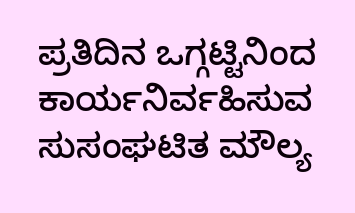ಪ್ರತಿದಿನ ಒಗ್ಗಟ್ಟಿನಿಂದ ಕಾರ್ಯನಿರ್ವಹಿಸುವ ಸುಸಂಘಟಿತ ಮೌಲ್ಯ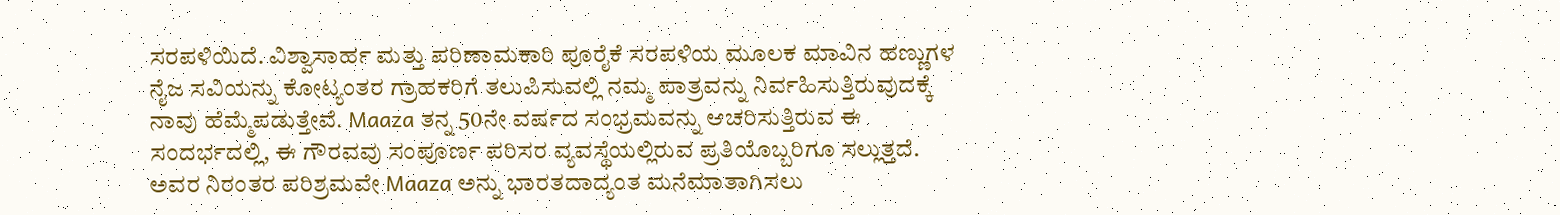ಸರಪಳಿಯಿದೆ. ವಿಶ್ವಾಸಾರ್ಹ ಮತ್ತು ಪರಿಣಾಮಕಾರಿ ಪೂರೈಕೆ ಸರಪಳಿಯ ಮೂಲಕ ಮಾವಿನ ಹಣ್ಣುಗಳ ನೈಜ ಸವಿಯನ್ನು ಕೋಟ್ಯಂತರ ಗ್ರಾಹಕರಿಗೆ ತಲುಪಿಸುವಲ್ಲಿ ನಮ್ಮ ಪಾತ್ರವನ್ನು ನಿರ್ವಹಿಸುತ್ತಿರುವುದಕ್ಕೆ ನಾವು ಹೆಮ್ಮೆಪಡುತ್ತೇವೆ. Maaza ತನ್ನ 50ನೇ ವರ್ಷದ ಸಂಭ್ರಮವನ್ನು ಆಚರಿಸುತ್ತಿರುವ ಈ ಸಂದರ್ಭದಲ್ಲಿ, ಈ ಗೌರವವು ಸಂಪೂರ್ಣ ಪರಿಸರ ವ್ಯವಸ್ಥೆಯಲ್ಲಿರುವ ಪ್ರತಿಯೊಬ್ಬರಿಗೂ ಸಲ್ಲುತ್ತದೆ. ಅವರ ನಿರಂತರ ಪರಿಶ್ರಮವೇ Maaza ಅನ್ನು ಭಾರತದಾದ್ಯಂತ ಮನೆಮಾತಾಗಿಸಲು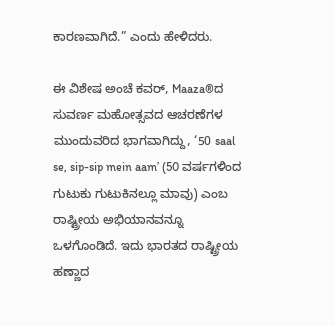ಕಾರಣವಾಗಿದೆ.” ಎಂದು ಹೇಳಿದರು.

ಈ ವಿಶೇಷ ಅಂಚೆ ಕವರ್, Maaza®ದ ಸುವರ್ಣ ಮಹೋತ್ಸವದ ಆಚರಣೆಗಳ ಮುಂದುವರಿದ ಭಾಗವಾಗಿದ್ದು, ‘50 saal se, sip-sip mein aam’ (50 ವರ್ಷಗಳಿಂದ ಗುಟುಕು ಗುಟುಕಿನಲ್ಲೂ ಮಾವು) ಎಂಬ ರಾಷ್ಟ್ರೀಯ ಅಭಿಯಾನವನ್ನೂ ಒಳಗೊಂಡಿದೆ. ಇದು ಭಾರತದ ರಾಷ್ಟ್ರೀಯ ಹಣ್ಣಾದ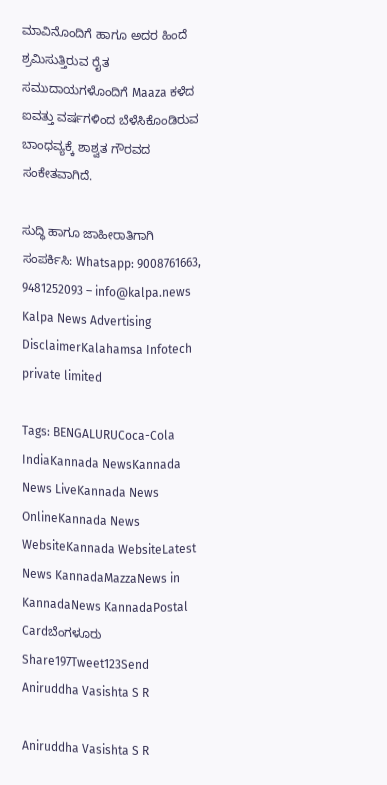ಮಾವಿನೊಂದಿಗೆ ಹಾಗೂ ಅದರ ಹಿಂದೆ ಶ್ರಮಿಸುತ್ತಿರುವ ರೈತ ಸಮುದಾಯಗಳೊಂದಿಗೆ Maaza ಕಳೆದ ಐವತ್ತು ವರ್ಷಗಳಿಂದ ಬೆಳೆಸಿಕೊಂಡಿರುವ ಬಾಂಧವ್ಯಕ್ಕೆ ಶಾಶ್ವತ ಗೌರವದ ಸಂಕೇತವಾಗಿದೆ.

ಸುದ್ಧಿ ಹಾಗೂ ಜಾಹೀರಾತಿಗಾಗಿ ಸಂಪರ್ಕಿಸಿ: Whatsapp: 9008761663, 9481252093 – info@kalpa.news      Kalpa News Advertising DisclaimerKalahamsa Infotech private limited

Tags: BENGALURUCoca-Cola IndiaKannada NewsKannada News LiveKannada News OnlineKannada News WebsiteKannada WebsiteLatest News KannadaMazzaNews in KannadaNews KannadaPostal Cardಬೆಂಗಳೂರು
Share197Tweet123Send
Aniruddha Vasishta S R

Aniruddha Vasishta S R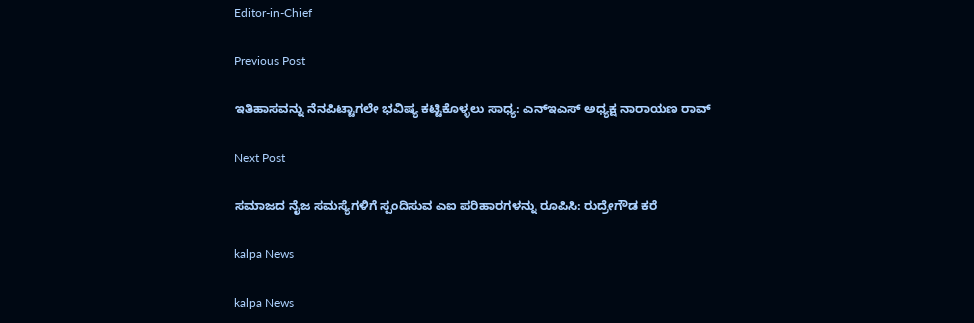Editor-in-Chief

Previous Post

ಇತಿಹಾಸವನ್ನು ನೆನಪಿಟ್ಟಾಗಲೇ ಭವಿಷ್ಯ ಕಟ್ಟಿಕೊಳ್ಳಲು ಸಾಧ್ಯ: ಎನ್ಇಎಸ್ ಅಧ್ಯಕ್ಷ ನಾರಾಯಣ ರಾವ್

Next Post

ಸಮಾಜದ ನೈಜ ಸಮಸ್ಯೆಗಳಿಗೆ ಸ್ಪಂದಿಸುವ ಎಐ ಪರಿಹಾರಗಳನ್ನು ರೂಪಿಸಿ: ರುದ್ರೇಗೌಡ ಕರೆ

kalpa News

kalpa News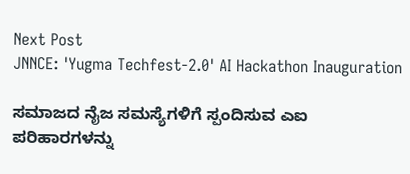Next Post
JNNCE: 'Yugma Techfest-2.0' AI Hackathon Inauguration

ಸಮಾಜದ ನೈಜ ಸಮಸ್ಯೆಗಳಿಗೆ ಸ್ಪಂದಿಸುವ ಎಐ ಪರಿಹಾರಗಳನ್ನು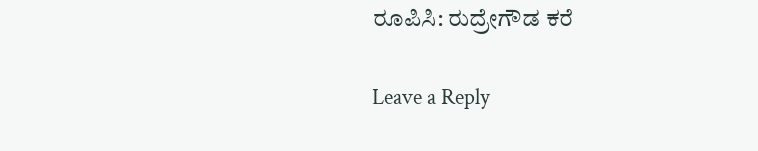ರೂಪಿಸಿ: ರುದ್ರೇಗೌಡ ಕರೆ

Leave a Reply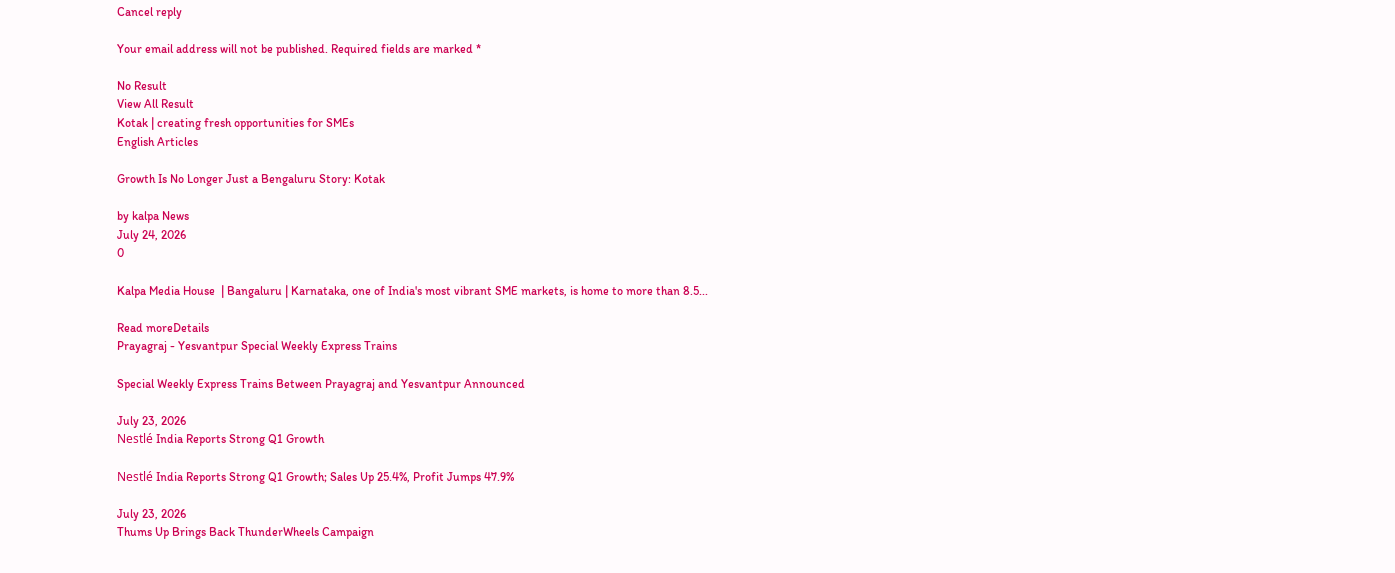Cancel reply

Your email address will not be published. Required fields are marked *

No Result
View All Result
Kotak | creating fresh opportunities for SMEs
English Articles

Growth Is No Longer Just a Bengaluru Story: Kotak

by kalpa News
July 24, 2026
0

Kalpa Media House  | Bangaluru | Karnataka, one of India's most vibrant SME markets, is home to more than 8.5...

Read moreDetails
Prayagraj - Yesvantpur Special Weekly Express Trains

Special Weekly Express Trains Between Prayagraj and Yesvantpur Announced

July 23, 2026
Nestlé India Reports Strong Q1 Growth

Nestlé India Reports Strong Q1 Growth; Sales Up 25.4%, Profit Jumps 47.9%

July 23, 2026
Thums Up Brings Back ThunderWheels Campaign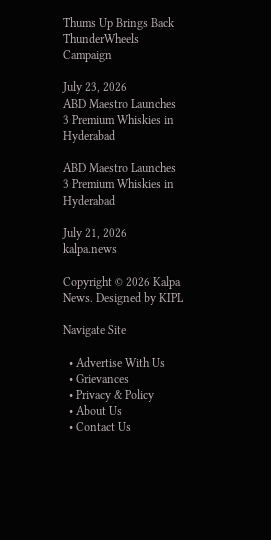Thums Up Brings Back ThunderWheels Campaign

July 23, 2026
ABD Maestro Launches 3 Premium Whiskies in Hyderabad

ABD Maestro Launches 3 Premium Whiskies in Hyderabad

July 21, 2026
kalpa.news

Copyright © 2026 Kalpa News. Designed by KIPL

Navigate Site

  • Advertise With Us
  • Grievances
  • Privacy & Policy
  • About Us
  • Contact Us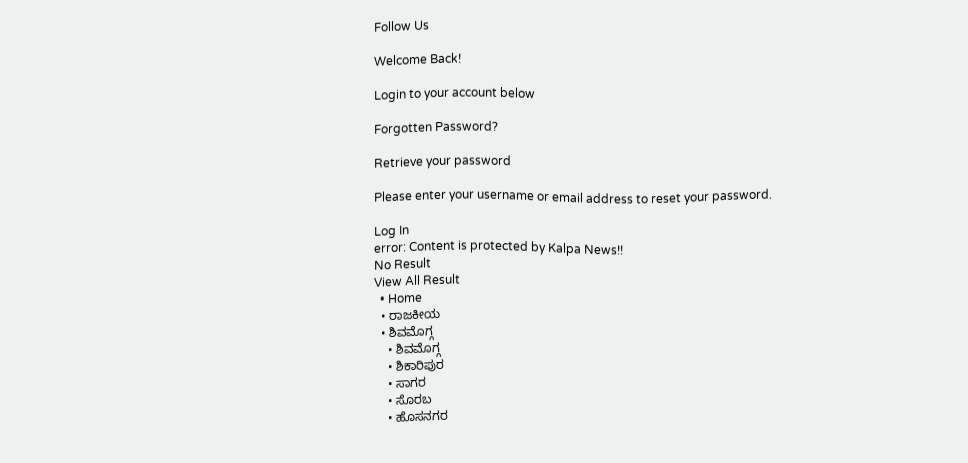Follow Us

Welcome Back!

Login to your account below

Forgotten Password?

Retrieve your password

Please enter your username or email address to reset your password.

Log In
error: Content is protected by Kalpa News!!
No Result
View All Result
  • Home
  • ರಾಜಕೀಯ
  • ಶಿವಮೊಗ್ಗ
    • ಶಿವಮೊಗ್ಗ
    • ಶಿಕಾರಿಪುರ
    • ಸಾಗರ
    • ಸೊರಬ
    • ಹೊಸನಗರ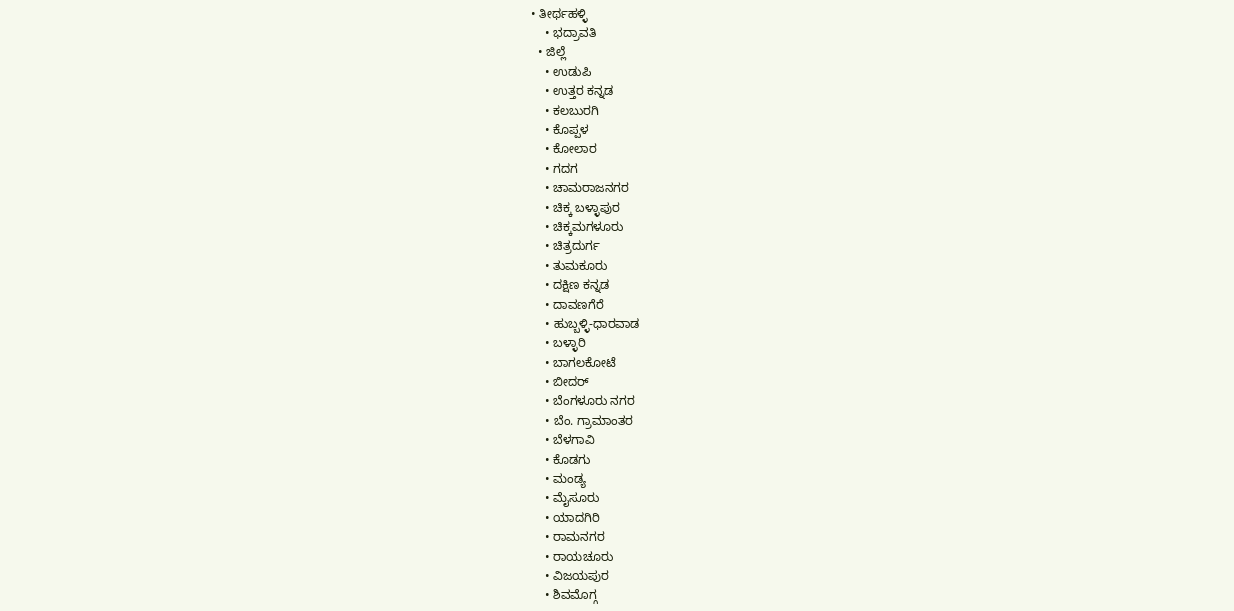• ತೀರ್ಥಹಳ್ಳಿ
    • ಭದ್ರಾವತಿ
  • ಜಿಲ್ಲೆ
    • ಉಡುಪಿ
    • ಉತ್ತರ ಕನ್ನಡ
    • ಕಲಬುರಗಿ
    • ಕೊಪ್ಪಳ
    • ಕೋಲಾರ
    • ಗದಗ
    • ಚಾಮರಾಜನಗರ
    • ಚಿಕ್ಕ ಬಳ್ಳಾಪುರ
    • ಚಿಕ್ಕಮಗಳೂರು
    • ಚಿತ್ರದುರ್ಗ
    • ತುಮಕೂರು
    • ದಕ್ಷಿಣ ಕನ್ನಡ
    • ದಾವಣಗೆರೆ
    • ಹುಬ್ಬಳ್ಳಿ-ಧಾರವಾಡ
    • ಬಳ್ಳಾರಿ
    • ಬಾಗಲಕೋಟೆ
    • ಬೀದರ್
    • ಬೆಂಗಳೂರು ನಗರ
    • ಬೆಂ. ಗ್ರಾಮಾಂತರ
    • ಬೆಳಗಾವಿ
    • ಕೊಡಗು
    • ಮಂಡ್ಯ
    • ಮೈಸೂರು
    • ಯಾದಗಿರಿ
    • ರಾಮನಗರ
    • ರಾಯಚೂರು
    • ವಿಜಯಪುರ
    • ಶಿವಮೊಗ್ಗ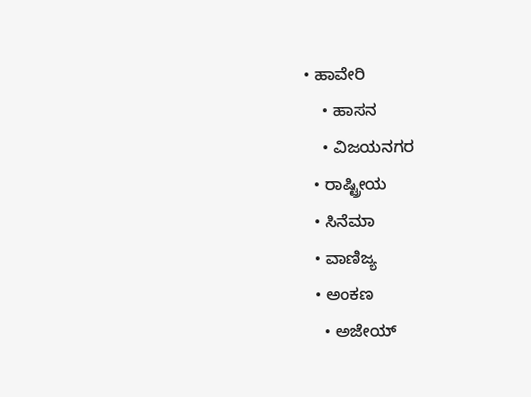• ಹಾವೇರಿ
    • ಹಾಸನ
    • ವಿಜಯನಗರ
  • ರಾಷ್ಟ್ರೀಯ
  • ಸಿನೆಮಾ
  • ವಾಣಿಜ್ಯ
  • ಅಂಕಣ
    • ಅಜೇಯ್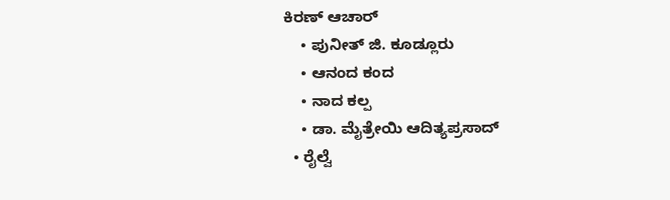ಕಿರಣ್ ಆಚಾರ್
    • ಪುನೀತ್ ಜಿ. ಕೂಡ್ಲೂರು
    • ಆನಂದ ಕಂದ
    • ನಾದ ಕಲ್ಪ
    • ಡಾ. ಮೈತ್ರೇಯಿ ಆದಿತ್ಯಪ್ರಸಾದ್
  • ರೈಲ್ವೆ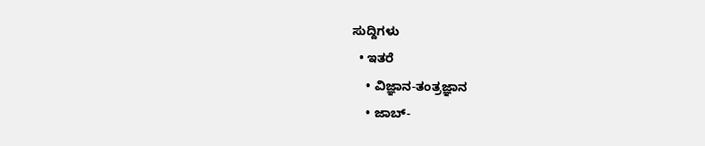ಸುದ್ದಿಗಳು
  • ಇತರೆ
    • ವಿಜ್ಞಾನ-ತಂತ್ರಜ್ಞಾನ
    • ಜಾಬ್-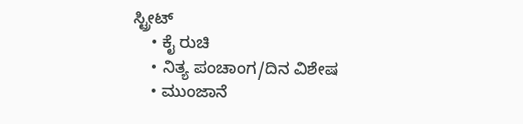ಸ್ಟ್ರೀಟ್
    • ಕೈ ರುಚಿ
    • ನಿತ್ಯ ಪಂಚಾಂಗ/ದಿನ ವಿಶೇಷ
    • ಮುಂಜಾನೆ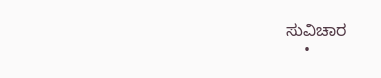ಸುವಿಚಾರ
    •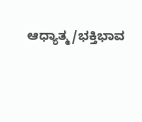ಆಧ್ಯಾತ್ಮ/ಭಕ್ತಿಭಾವ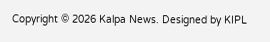Copyright © 2026 Kalpa News. Designed by KIPL